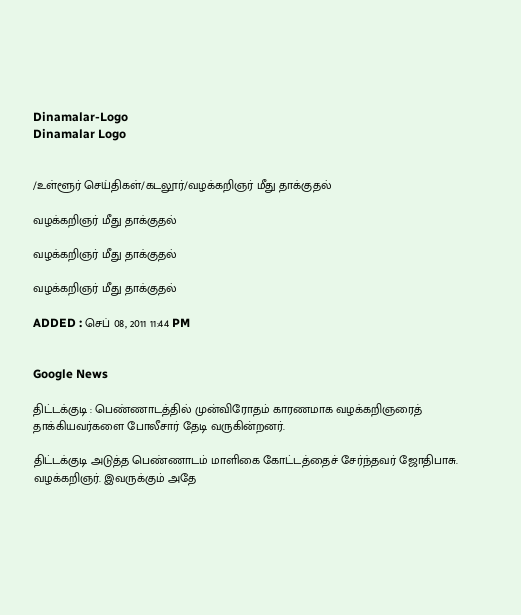Dinamalar-Logo
Dinamalar Logo


/உள்ளூர் செய்திகள்/கடலூர்/வழக்கறிஞர் மீது தாக்குதல்

வழக்கறிஞர் மீது தாக்குதல்

வழக்கறிஞர் மீது தாக்குதல்

வழக்கறிஞர் மீது தாக்குதல்

ADDED : செப் 08, 2011 11:44 PM


Google News

திட்டக்குடி : பெண்ணாடத்தில் முன்விரோதம் காரணமாக வழக்கறிஞரைத் தாக்கியவர்களை போலீசார் தேடி வருகின்றனர்.

திட்டக்குடி அடுத்த பெண்ணாடம் மாளிகை கோட்டத்தைச் சேர்ந்தவர் ஜோதிபாசு. வழக்கறிஞர். இவருக்கும் அதே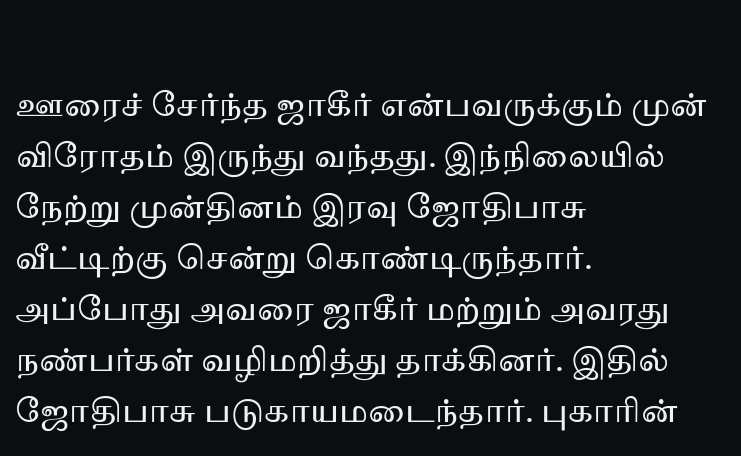ஊரைச் சேர்ந்த ஜாகீர் என்பவருக்கும் முன் விரோதம் இருந்து வந்தது. இந்நிலையில் நேற்று முன்தினம் இரவு ஜோதிபாசு வீட்டிற்கு சென்று கொண்டிருந்தார். அப்போது அவரை ஜாகீர் மற்றும் அவரது நண்பர்கள் வழிமறித்து தாக்கினர். இதில் ஜோதிபாசு படுகாயமடைந்தார். புகாரின்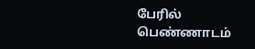பேரில் பெண்ணாடம்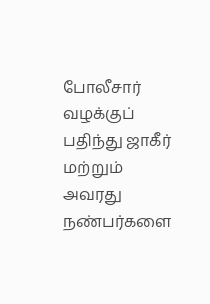போலீசார் வழக்குப் பதிந்து ஜாகீர் மற்றும் அவரது நண்பர்களை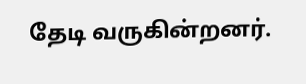தேடி வருகின்றனர்.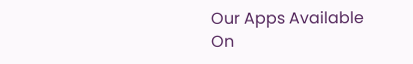Our Apps Available On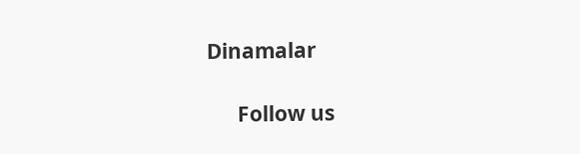Dinamalar

      Follow us